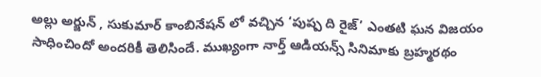అల్లు అర్జున్ , సుకుమార్ కాంబినేషన్ లో వచ్చిన ‘పుష్ప ది రైజ్’ ఎంతటి ఘన విజయం సాధించిందో అందరికీ తెలిసిందే. ముఖ్యంగా నార్త్ ఆడియన్స్ సినిమాకు బ్రహ్మరథం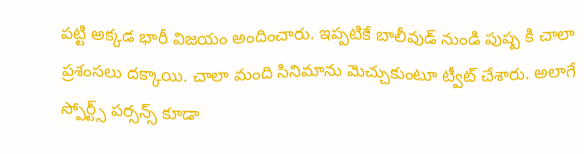పట్టి అక్కడ భారీ విజయం అందించారు. ఇప్పటికే బాలీవుడ్ నుండి పుష్ప కి చాలా ప్రశంసలు దక్కాయి. చాలా మంది సినిమాను మెచ్చుకుంటూ ట్వీట్ చేశారు. అలాగే స్పోర్ట్స్ పర్సన్స్ కూడా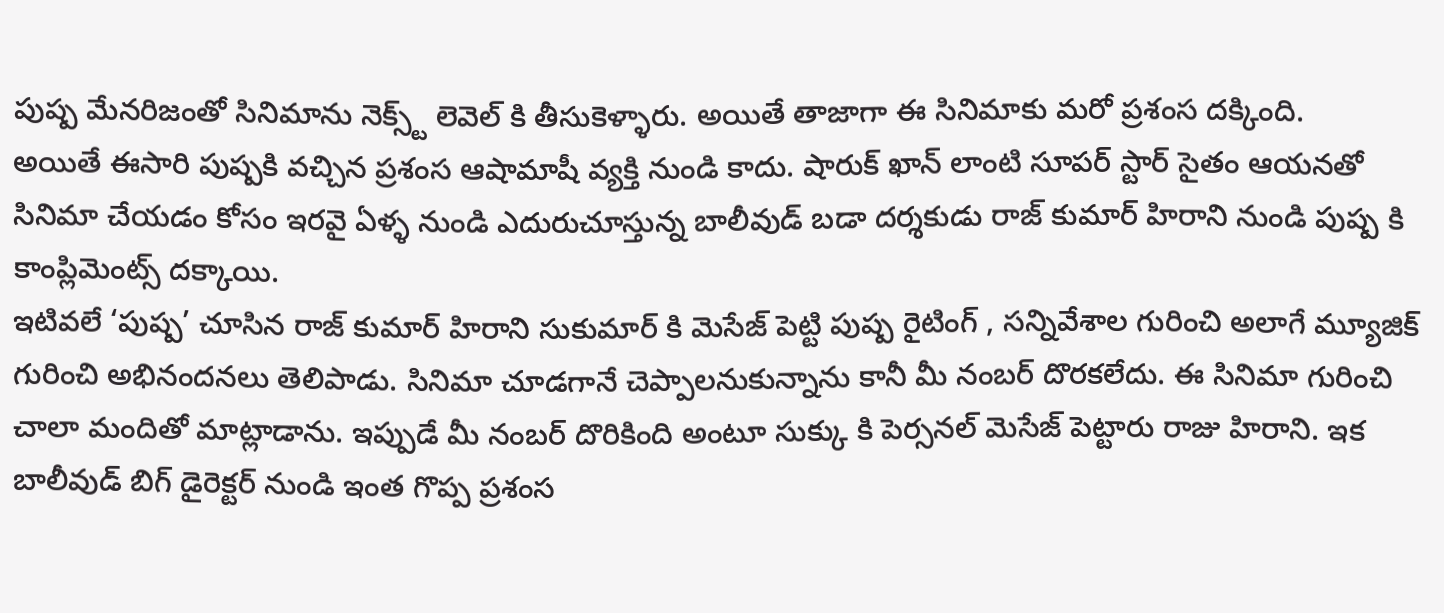పుష్ప మేనరిజంతో సినిమాను నెక్స్ట్ లెవెల్ కి తీసుకెళ్ళారు. అయితే తాజాగా ఈ సినిమాకు మరో ప్రశంస దక్కింది.
అయితే ఈసారి పుష్పకి వచ్చిన ప్రశంస ఆషామాషీ వ్యక్తి నుండి కాదు. షారుక్ ఖాన్ లాంటి సూపర్ స్టార్ సైతం ఆయనతో సినిమా చేయడం కోసం ఇరవై ఏళ్ళ నుండి ఎదురుచూస్తున్న బాలీవుడ్ బడా దర్శకుడు రాజ్ కుమార్ హిరాని నుండి పుష్ప కి కాంప్లిమెంట్స్ దక్కాయి.
ఇటివలే ‘పుష్ప’ చూసిన రాజ్ కుమార్ హిరాని సుకుమార్ కి మెసేజ్ పెట్టి పుష్ప రైటింగ్ , సన్నివేశాల గురించి అలాగే మ్యూజిక్ గురించి అభినందనలు తెలిపాడు. సినిమా చూడగానే చెప్పాలనుకున్నాను కానీ మీ నంబర్ దొరకలేదు. ఈ సినిమా గురించి చాలా మందితో మాట్లాడాను. ఇప్పుడే మీ నంబర్ దొరికింది అంటూ సుక్కు కి పెర్సనల్ మెసేజ్ పెట్టారు రాజు హిరాని. ఇక బాలీవుడ్ బిగ్ డైరెక్టర్ నుండి ఇంత గొప్ప ప్రశంస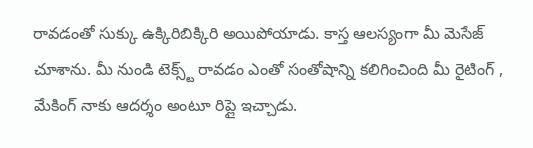రావడంతో సుక్కు ఉక్కిరిబిక్కిరి అయిపోయాడు. కాస్త ఆలస్యంగా మీ మెసేజ్ చూశాను. మీ నుండి టెక్స్ట్ రావడం ఎంతో సంతోషాన్ని కలిగించింది మీ రైటింగ్ , మేకింగ్ నాకు ఆదర్శం అంటూ రిప్లై ఇచ్చాడు.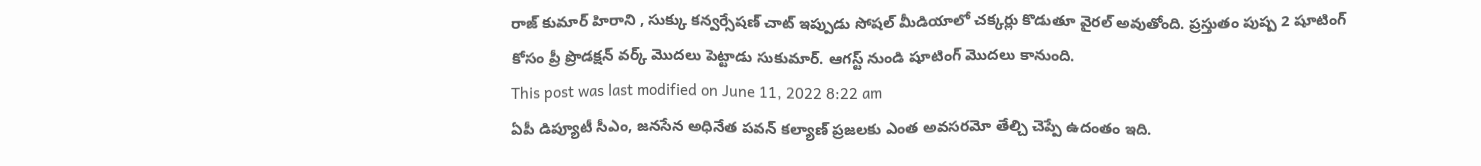రాజ్ కుమార్ హిరాని , సుక్కు కన్వర్సేషణ్ చాట్ ఇప్పుడు సోషల్ మీడియాలో చక్కర్లు కొడుతూ వైరల్ అవుతోంది. ప్రస్తుతం పుష్ప 2 షూటింగ్ కోసం ప్రీ ప్రొడక్షన్ వర్క్ మొదలు పెట్టాడు సుకుమార్. ఆగస్ట్ నుండి షూటింగ్ మొదలు కానుంది.
This post was last modified on June 11, 2022 8:22 am
ఏపీ డిప్యూటీ సీఎం, జనసేన అధినేత పవన్ కల్యాణ్ ప్రజలకు ఎంత అవసరమో తేల్చి చెప్పే ఉదంతం ఇది.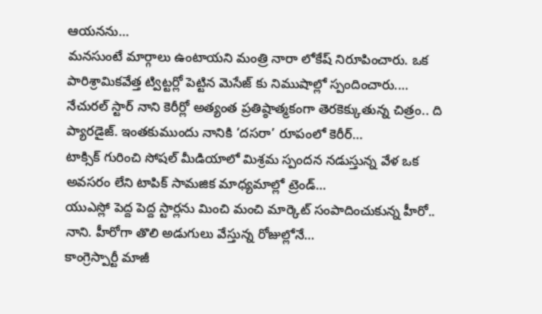ఆయనను…
మనసుంటే మార్గాలు ఉంటాయని మంత్రి నారా లోకేష్ నిరూపించారు. ఒక పారిశ్రామికవేత్త ట్విట్టర్లో పెట్టిన మెసేజ్ కు నిముషాల్లో స్పందించారు.…
నేచురల్ స్టార్ నాని కెరీర్లో అత్యంత ప్రతిష్ఠాత్మకంగా తెరకెక్కుతున్న చిత్రం.. ది ప్యారడైజ్. ఇంతకుముందు నానికి ‘దసరా’ రూపంలో కెరీర్…
టాక్సిక్ గురించి సోషల్ మీడియాలో మిశ్రమ స్పందన నడుస్తున్న వేళ ఒక అవసరం లేని టాపిక్ సామజిక మాధ్యమాల్లో ట్రెండ్…
యుఎస్లో పెద్ద పెద్ద స్టార్లను మించి మంచి మార్కెట్ సంపాదించుకున్న హీరో.. నాని. హీరోగా తొలి అడుగులు వేస్తున్న రోజుల్లోనే…
కాంగ్రెస్పార్టీ మాజీ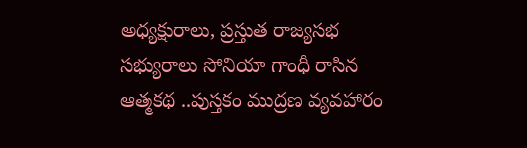అధ్యక్షురాలు, ప్రస్తుత రాజ్యసభ సభ్యురాలు సోనియా గాంధీ రాసిన ఆత్మకథ ..పుస్తకం ముద్రణ వ్యవహారం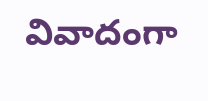వివాదంగా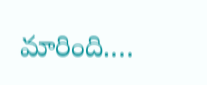మారింది.…